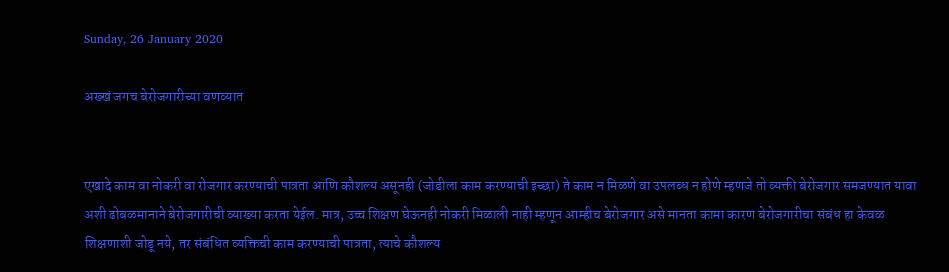Sunday, 26 January 2020

अख्खं जगच बेरोजगारीच्या वणव्यात


एखादे काम वा नोकरी वा रोजगार करण्याची पात्रता आणि कौशल्य असूनही (जोडीला काम करण्याची इच्छा) ते काम न मिळणे वा उपलब्ध न होणे म्हणजे तो व्यक्ती बेरोजगार समजण्यात यावा अशी ढोबळमानाने बेरोजगारीची व्याख्या करता येईल. मात्र, उच्च शिक्षण घेऊनही नोकरी मिळाली नाही म्हणून आम्हीच बेरोजगार असे मानता कामा कारण बेरोजगारीचा संबंध हा केवळ शिक्षणाशी जोडू नये, तर संबंधित व्यक्तिची काम करण्याची पात्रता, त्याचे कौशल्य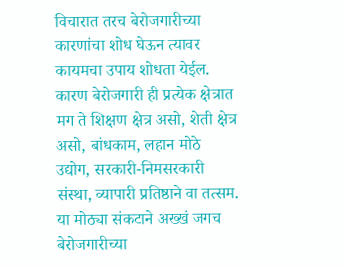विचारात तरच बेरोजगारीच्या कारणांचा शोध घेऊन त्यावर कायमचा उपाय शोधता येईल. कारण बेरोजगारी ही प्रत्येक क्षेत्रात मग ते शिक्षण क्षेत्र असो, शेती क्षेत्र असो, बांधकाम, लहान मोठे उद्योग, सरकारी-निमसरकारी संस्था, व्यापारी प्रतिष्ठाने वा तत्सम. या मोठ्या संकटाने अख्खं जगच बेरोजगारीच्या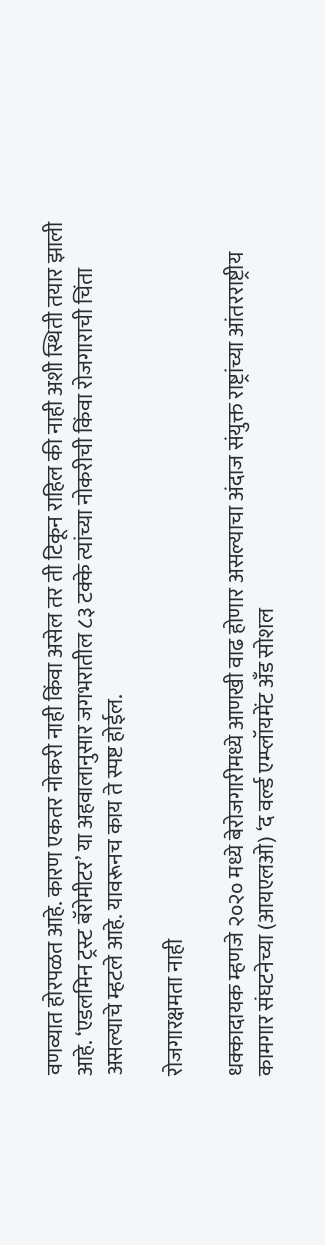वणव्यात होरपळत आहे. कारण एकतर नोकरी नाही किंवा असेल तर ती टिकून राहिल की नाही अशी स्थिती तयार झाली आहे. ‘एडलमिन ट्रस्ट बॅरोमीटर’ या अहवालानुसार जगभरातील ८३ टक्के त्यांच्या नोकरीची किंवा रोजगाराची चिंता असल्याचे म्हटले आहे. यावरूनच काय ते स्पष्ट होईल.

रोजगारक्षमता नाही

धक्कादायक म्हणजे २०२० मध्ये बेरोजगारीमध्ये आणखी वाढ होणार असल्याचा अंदाज संयुक्त राष्ट्रांच्या आंतरराष्ट्रीय कामगार संघटनेच्या (आयएलओ) ‘द वर्ल्ड एम्प्लॉयमेंट अँड सोशल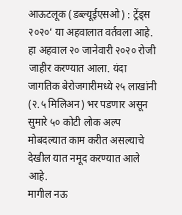आऊटलूक (डब्ल्यूईएसओ) : ट्रेंड्स २०२०’ या अहवालात वर्तवला आहे. हा अहवाल २० जानेवारी २०२० रोजी जाहीर करण्यात आला. यंदा जागतिक बेरोजगारीमध्ये २५ लाखांनी (२.५ मिलिअन) भर पडणार असून सुमारे ५० कोटी लोक अल्प मोबदल्यात काम करीत असल्याचे देखील यात नमूद करण्यात आले आहे.
मागील नऊ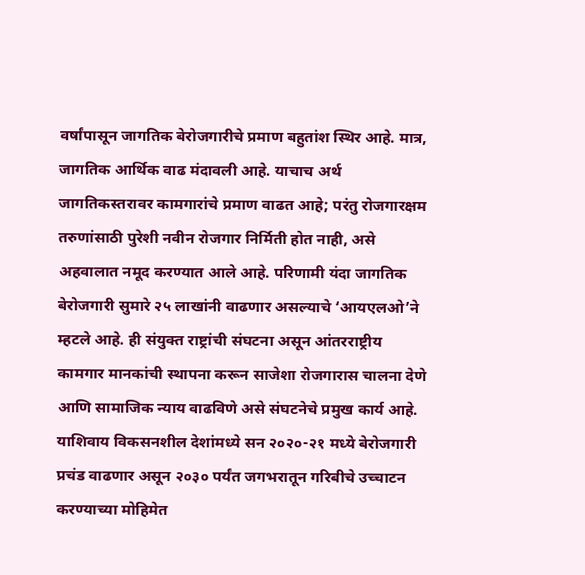वर्षांपासून जागतिक बेरोजगारीचे प्रमाण बहुतांश स्थिर आहे. मात्र, जागतिक आर्थिक वाढ मंदावली आहे. याचाच अर्थ जागतिकस्तरावर कामगारांचे प्रमाण वाढत आहे; परंतु रोजगारक्षम तरुणांसाठी पुरेशी नवीन रोजगार निर्मिती होत नाही, असे अहवालात नमूद करण्यात आले आहे. परिणामी यंदा जागतिक बेरोजगारी सुमारे २५ लाखांनी वाढणार असल्याचे ‘आयएलओ’ने म्हटले आहे. ही संयुक्त राष्ट्रांची संघटना असून आंतरराष्ट्रीय कामगार मानकांची स्थापना करून साजेशा रोजगारास चालना देणे आणि सामाजिक न्याय वाढविणे असे संघटनेचे प्रमुख कार्य आहे. याशिवाय विकसनशील देशांमध्ये सन २०२०-२१ मध्ये बेरोजगारी प्रचंड वाढणार असून २०३० पर्यंत जगभरातून गरिबीचे उच्चाटन करण्याच्या मोहिमेत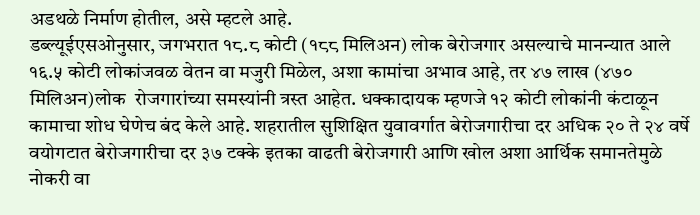अडथळे निर्माण होतील, असे म्हटले आहे.
डब्ल्यूईएसओनुसार, जगभरात १८.८ कोटी (१८८ मिलिअन) लोक बेरोजगार असल्याचे मानन्यात आले १६.५ कोटी लोकांजवळ वेतन वा मजुरी मिळेल, अशा कामांचा अभाव आहे, तर ४७ लाख (४७० मिलिअन)लोक  रोजगारांच्या समस्यांनी त्रस्त आहेत. धक्कादायक म्हणजे १२ कोटी लोकांनी कंटाळून कामाचा शोध घेणेच बंद केले आहे. शहरातील सुशिक्षित युवावर्गात बेरोजगारीचा दर अधिक २० ते २४ वर्षे वयोगटात बेरोजगारीचा दर ३७ टक्के इतका वाढती बेरोजगारी आणि खोल अशा आर्थिक समानतेमुळे नोकरी वा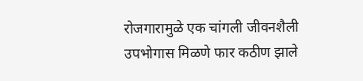रोजगारामुळे एक चांगली जीवनशैली उपभोगास मिळणे फार कठीण झाले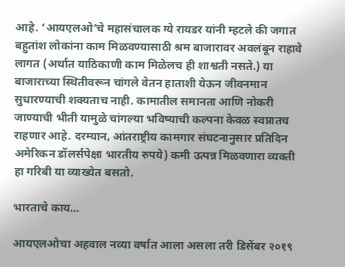आहे. ‘आयएलओ’चे महासंचालक ग्ये रायडर यांनी म्हटले की जगात बहुतांश लोकांना काम मिळवण्यासाठी श्रम बाजारावर अवलंबून राहावे लागत (अर्थात याठिकाणी काम मिळेलच ही शाश्वती नसते.) या बाजाराच्या स्थितीवरून चांगले वेतन हाताशी येऊन जीवनमान सुधारण्याची शक्यताच नाही. कामातील समानता आणि नोकरी जाण्याची भीती यामुळे चांगल्या भविष्याची कल्पना केवळ स्वप्नातच राहणार आहे. दरम्यान, आंतराष्ट्रीय कामगार संघटनानुसार प्रतिदिन अमेरिकन डॉलर्सपेक्षा भारतीय रुपये) कमी उत्पन्न मिळवणारा व्यक्ती हा गरिबी या व्याख्येत बसतो.

भारताचे काय...

आयएलओचा अहवाल नव्या वर्षात आला असला तरी डिसेंबर २०१९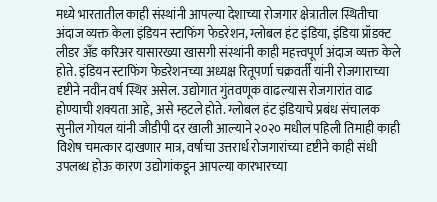मध्ये भारतातील काही संस्थांनी आपल्या देशाच्या रोजगार क्षेत्रातील स्थितीचा अंदाज व्यक्त केला इंडियन स्टाफिंग फेडरेशन, ग्लोबल हंट इंडिया, इंडिया प्रॉडक्ट लीडर अँड करिअर यासारख्या खासगी संस्थांनी काही महत्त्वपूर्ण अंदाज व्यक्त केले होते. इंडियन स्टाफिंग फेडरेशनच्या अध्यक्ष रितूपर्णा चक्रवर्ती यांनी रोजगाराच्या दृष्टीने नवीन वर्ष स्थिर असेल. उद्योगात गुंतवणूक वाढल्यास रोजगारांत वाढ होण्याची शक्यता आहे, असे म्हटले होते. ग्लोबल हंट इंडियाचे प्रबंध संचालक सुनील गोयल यांनी जीडीपी दर खाली आल्याने २०२० मधील पहिली तिमाही काही विशेष चमत्कार दाखणार मात्र, वर्षाचा उत्तरार्ध रोजगारांच्या दृष्टीने काही संधी उपलब्ध होऊ कारण उद्योगांकडून आपल्या कारभारच्या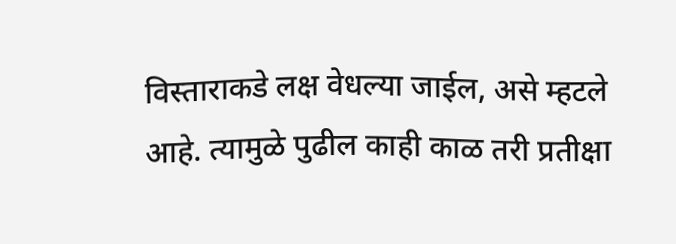विस्ताराकडे लक्ष वेधल्या जाईल, असे म्हटले आहे. त्यामुळे पुढील काही काळ तरी प्रतीक्षा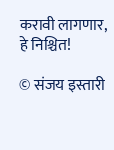करावी लागणार, हे निश्चित!

© संजय इस्तारी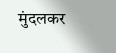मुंदलकर